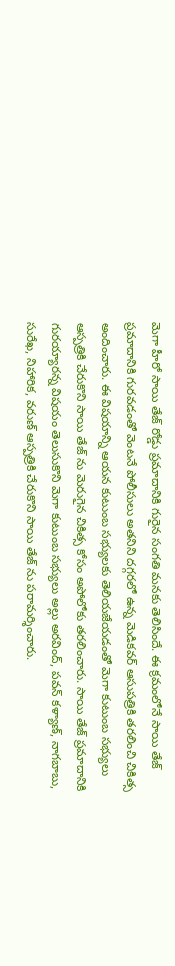మెగా హీరో సాయి తేజ్ రోడ్డు ప్రమాదానికి గురైన సంగతి మనకు తెలిసిందే. ఈ క్రమంలోనే సాయి తేజ్ ప్రమాదానికి గురవడంతో వెంటనే పోలీసులు అతనిని దగ్గరలో ఉన్న మెడికవర్ ఆసుపత్రికి తరలించి చికిత్స అందించారు. ఈ విషయాన్ని ఆయన కుటుంబ సభ్యులకు తెలియజేయడంతో మెగా కుటుంబ సభ్యులు ఆస్పత్రికి చేరుకొని సాయి తేజ్ ను మెరుగైన చికిత్స కోసం అపోలోకు తరలించారు. సాయి తేజ్ ప్రమాదానికి గురయ్యారన్న విషయం తెలుసుకొని మెగా కుటుంబ సభ్యులు అల్లు అరవింద్, పవన్ కళ్యాణ్, నాగబాబు, సురేఖ, నిహారిక, వరుణ్ ఆస్పత్రికి చేరుకొని సాయి తేజ్ ను పరామర్శించారు.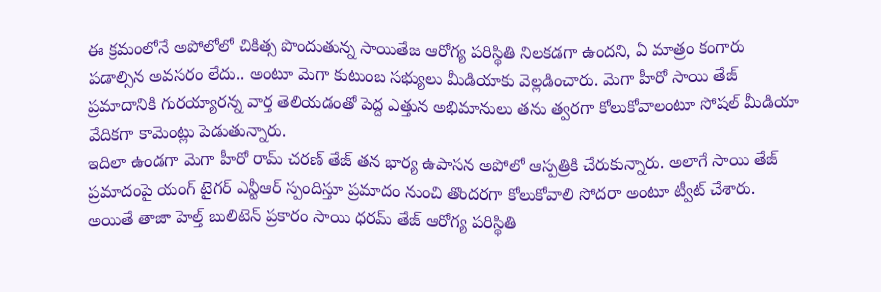ఈ క్రమంలోనే అపోలోలో చికిత్స పొందుతున్న సాయితేజ ఆరోగ్య పరిస్థితి నిలకడగా ఉందని, ఏ మాత్రం కంగారు పడాల్సిన అవసరం లేదు.. అంటూ మెగా కుటుంబ సభ్యులు మీడియాకు వెల్లడించారు. మెగా హీరో సాయి తేజ్ ప్రమాదానికి గురయ్యారన్న వార్త తెలియడంతో పెద్ద ఎత్తున అభిమానులు తను త్వరగా కోలుకోవాలంటూ సోషల్ మీడియా వేదికగా కామెంట్లు పెడుతున్నారు.
ఇదిలా ఉండగా మెగా హీరో రామ్ చరణ్ తేజ్ తన భార్య ఉపాసన అపోలో ఆస్పత్రికి చేరుకున్నారు. అలాగే సాయి తేజ్ ప్రమాదంపై యంగ్ టైగర్ ఎన్టీఆర్ స్పందిస్తూ ప్రమాదం నుంచి తొందరగా కోలుకోవాలి సోదరా అంటూ ట్వీట్ చేశారు. అయితే తాజా హెల్త్ బులిటెన్ ప్రకారం సాయి ధరమ్ తేజ్ ఆరోగ్య పరిస్థితి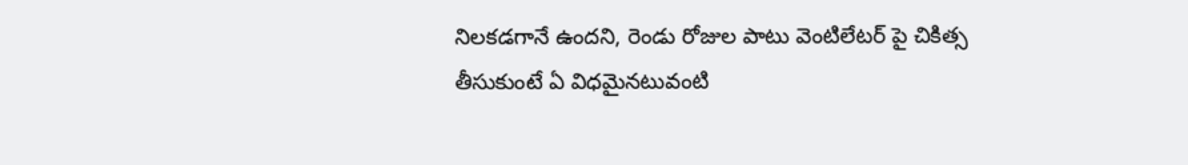నిలకడగానే ఉందని, రెండు రోజుల పాటు వెంటిలేటర్ పై చికిత్స తీసుకుంటే ఏ విధమైనటువంటి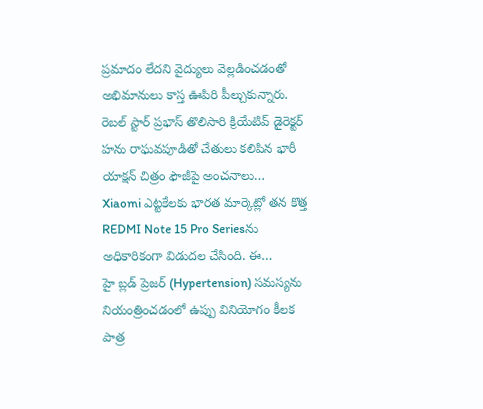ప్రమాదం లేదని వైద్యులు వెల్లడించడంతో అభిమానులు కాస్త ఊపిరి పీల్చుకున్నారు.
రెబల్ స్టార్ ప్రభాస్ తొలిసారి క్రియేటివ్ డైరెక్టర్ హను రాఘవపూడితో చేతులు కలిపిన భారీ యాక్షన్ చిత్రం ఫౌజీపై అంచనాలు…
Xiaomi ఎట్టకేలకు భారత మార్కెట్లో తన కొత్త REDMI Note 15 Pro Seriesను అధికారికంగా విడుదల చేసింది. ఈ…
హై బ్లడ్ ప్రెజర్ (Hypertension) సమస్యను నియంత్రించడంలో ఉప్పు వినియోగం కీలక పాత్ర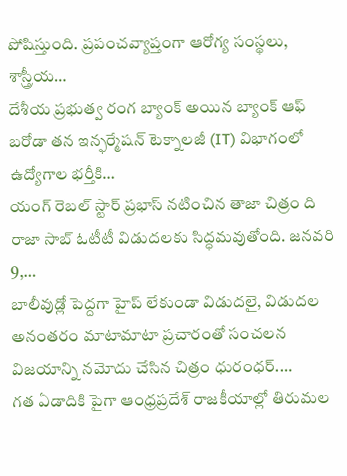పోషిస్తుంది. ప్రపంచవ్యాప్తంగా ఆరోగ్య సంస్థలు, శాస్త్రీయ…
దేశీయ ప్రభుత్వ రంగ బ్యాంక్ అయిన బ్యాంక్ ఆఫ్ బరోడా తన ఇన్ఫర్మేషన్ టెక్నాలజీ (IT) విభాగంలో ఉద్యోగాల భర్తీకి…
యంగ్ రెబల్ స్టార్ ప్రభాస్ నటించిన తాజా చిత్రం ది రాజా సాబ్ ఓటీటీ విడుదలకు సిద్ధమవుతోంది. జనవరి 9,…
బాలీవుడ్లో పెద్దగా హైప్ లేకుండా విడుదలై, విడుదల అనంతరం మాటామాటా ప్రచారంతో సంచలన విజయాన్ని నమోదు చేసిన చిత్రం ధురంధర్.…
గత ఏడాదికి పైగా ఆంధ్రప్రదేశ్ రాజకీయాల్లో తిరుమల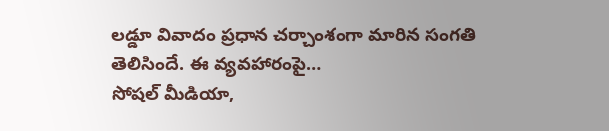లడ్డూ వివాదం ప్రధాన చర్చాంశంగా మారిన సంగతి తెలిసిందే. ఈ వ్యవహారంపై…
సోషల్ మీడియా,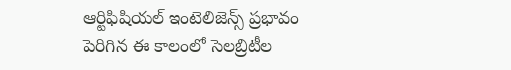ఆర్టిఫిషియల్ ఇంటెలిజెన్స్ ప్రభావం పెరిగిన ఈ కాలంలో సెలబ్రిటీల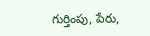గుర్తింపు, పేరు,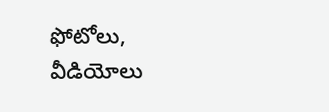ఫోటోలు, వీడియోలు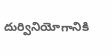దుర్వినియోగానికి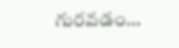గురవడం…